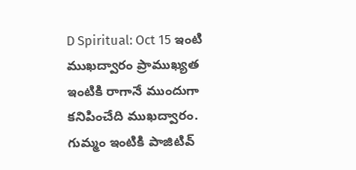D Spiritual: Oct 15 ఇంటి ముఖద్వారం ప్రాముఖ్యత
ఇంటికి రాగానే ముందుగా కనిపించేది ముఖద్వారం. గుమ్మం ఇంటికి పాజిటివ్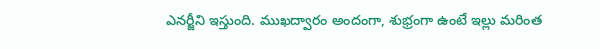ఎనర్జీని ఇస్తుంది. ముఖద్వారం అందంగా, శుభ్రంగా ఉంటే ఇల్లు మరింత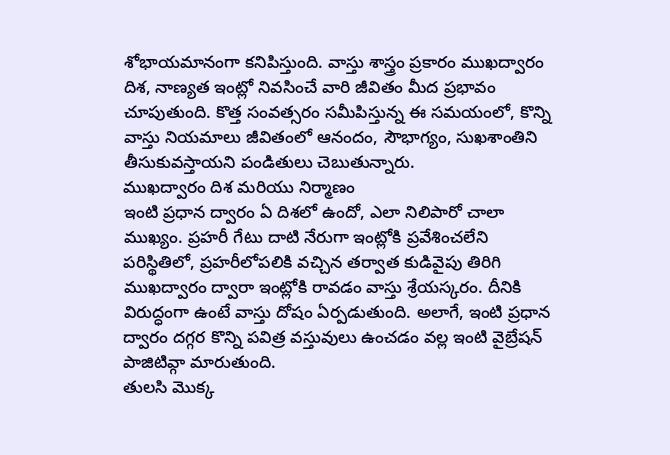శోభాయమానంగా కనిపిస్తుంది. వాస్తు శాస్త్రం ప్రకారం ముఖద్వారం దిశ, నాణ్యత ఇంట్లో నివసించే వారి జీవితం మీద ప్రభావం చూపుతుంది. కొత్త సంవత్సరం సమీపిస్తున్న ఈ సమయంలో, కొన్ని వాస్తు నియమాలు జీవితంలో ఆనందం, సౌభాగ్యం, సుఖశాంతిని తీసుకువస్తాయని పండితులు చెబుతున్నారు.
ముఖద్వారం దిశ మరియు నిర్మాణం
ఇంటి ప్రధాన ద్వారం ఏ దిశలో ఉందో, ఎలా నిలిపారో చాలా ముఖ్యం. ప్రహరీ గేటు దాటి నేరుగా ఇంట్లోకి ప్రవేశించలేని పరిస్థితిలో, ప్రహరీలోపలికి వచ్చిన తర్వాత కుడివైపు తిరిగి ముఖద్వారం ద్వారా ఇంట్లోకి రావడం వాస్తు శ్రేయస్కరం. దీనికి విరుద్ధంగా ఉంటే వాస్తు దోషం ఏర్పడుతుంది. అలాగే, ఇంటి ప్రధాన ద్వారం దగ్గర కొన్ని పవిత్ర వస్తువులు ఉంచడం వల్ల ఇంటి వైబ్రేషన్ పాజిటివ్గా మారుతుంది.
తులసి మొక్క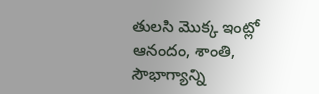తులసి మొక్క ఇంట్లో ఆనందం, శాంతి, సౌభాగ్యాన్ని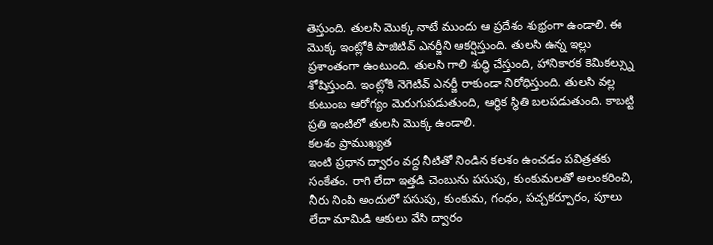తెస్తుంది. తులసి మొక్క నాటే ముందు ఆ ప్రదేశం శుభ్రంగా ఉండాలి. ఈ మొక్క ఇంట్లోకి పాజిటివ్ ఎనర్జీని ఆకర్షిస్తుంది. తులసి ఉన్న ఇల్లు ప్రశాంతంగా ఉంటుంది. తులసి గాలి శుద్ధి చేస్తుంది, హానికారక కెమికల్స్ను శోషిస్తుంది. ఇంట్లోకి నెగెటివ్ ఎనర్జీ రాకుండా నిరోధిస్తుంది. తులసి వల్ల కుటుంబ ఆరోగ్యం మెరుగుపడుతుంది, ఆర్థిక స్థితి బలపడుతుంది. కాబట్టి ప్రతి ఇంటిలో తులసి మొక్క ఉండాలి.
కలశం ప్రాముఖ్యత
ఇంటి ప్రధాన ద్వారం వద్ద నీటితో నిండిన కలశం ఉంచడం పవిత్రతకు సంకేతం. రాగి లేదా ఇత్తడి చెంబును పసుపు, కుంకుమలతో అలంకరించి, నీరు నింపి అందులో పసుపు, కుంకుమ, గంధం, పచ్చకర్పూరం, పూలు లేదా మామిడి ఆకులు వేసి ద్వారం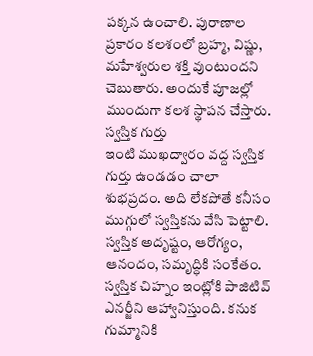పక్కన ఉంచాలి. పురాణాల ప్రకారం కలశంలో బ్రహ్మ, విష్ణు, మహేశ్వరుల శక్తి వుంటుందని చెబుతారు. అందుకే పూజల్లో ముందుగా కలశ స్థాపన చేస్తారు.
స్వస్తిక గుర్తు
ఇంటి ముఖద్వారం వద్ద స్వస్తిక గుర్తు ఉండడం చాలా శుభప్రదం. అది లేకపోతే కనీసం ముగ్గులో స్వస్తికను వేసి పెట్టాలి. స్వస్తిక అదృష్టం, ఆరోగ్యం, ఆనందం, సమృద్ధికి సంకేతం. స్వస్తిక చిహ్నం ఇంట్లోకి పాజిటివ్ ఎనర్జీని ఆహ్వానిస్తుంది. కనుక గుమ్మానికి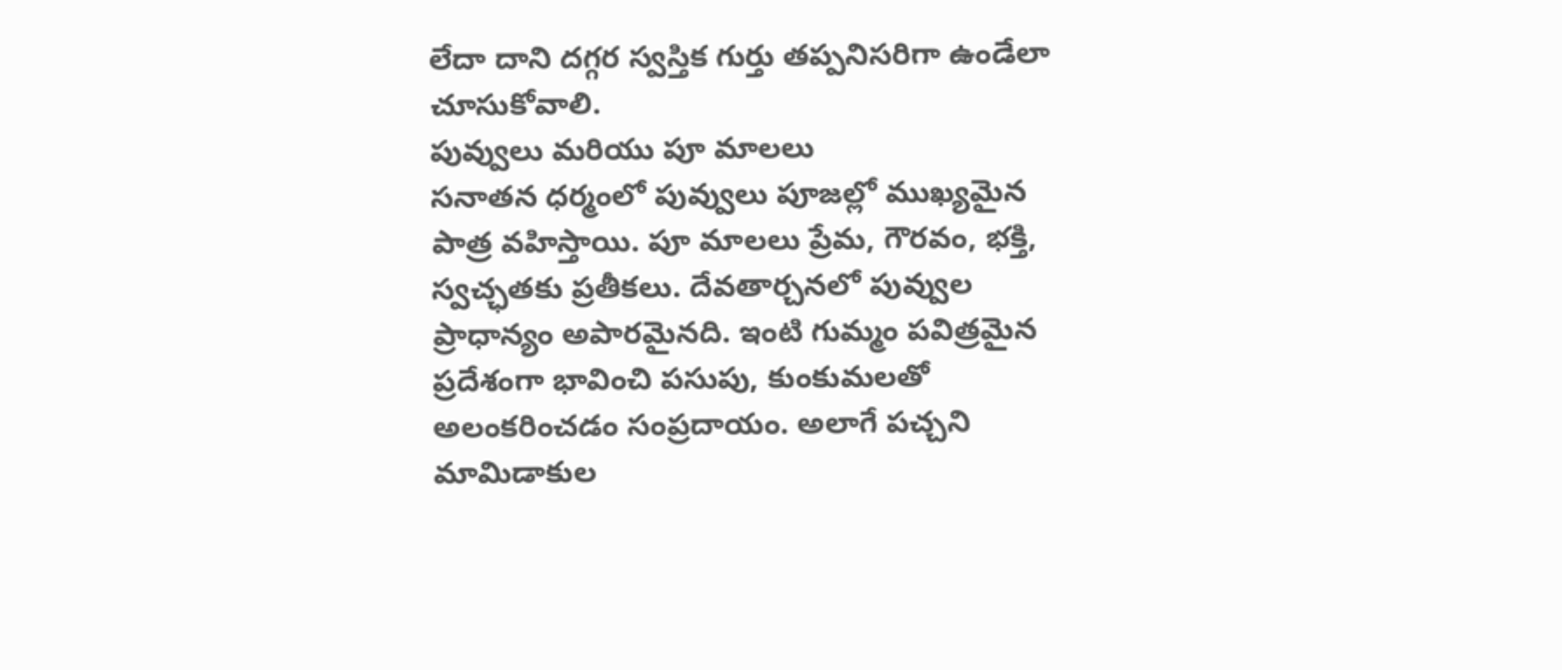లేదా దాని దగ్గర స్వస్తిక గుర్తు తప్పనిసరిగా ఉండేలా చూసుకోవాలి.
పువ్వులు మరియు పూ మాలలు
సనాతన ధర్మంలో పువ్వులు పూజల్లో ముఖ్యమైన పాత్ర వహిస్తాయి. పూ మాలలు ప్రేమ, గౌరవం, భక్తి, స్వచ్ఛతకు ప్రతీకలు. దేవతార్చనలో పువ్వుల ప్రాధాన్యం అపారమైనది. ఇంటి గుమ్మం పవిత్రమైన ప్రదేశంగా భావించి పసుపు, కుంకుమలతో అలంకరించడం సంప్రదాయం. అలాగే పచ్చని మామిడాకుల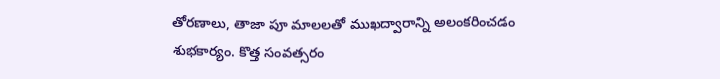తోరణాలు, తాజా పూ మాలలతో ముఖద్వారాన్ని అలంకరించడం శుభకార్యం. కొత్త సంవత్సరం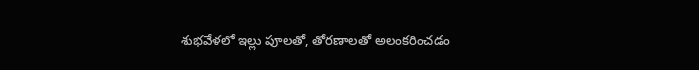శుభవేళలో ఇల్లు పూలతో, తోరణాలతో అలంకరించడం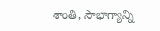శాంతి, సౌభాగ్యాన్ని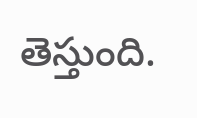తెస్తుంది.